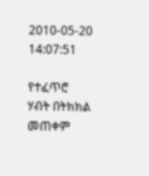2010-05-20 14:07:51

የተፈጥሮ ሃብት በትክክል መጠቀም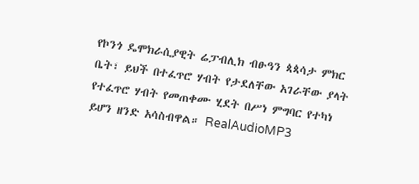የኮንጎ ዴሞክራሲያዊት ሬፓብሊክ ብፁዓን ጳጳሳታ ምክር ቤት፣ ይህች በተፈጥሮ ሃብት የታደለቸው አገራቸው ያላት የተፈጥሮ ሃብት የመጠቀሙ ሂደት በሥነ ምግባር የተካነ ይሆን ዘንድ አሳስብዋል። RealAudioMP3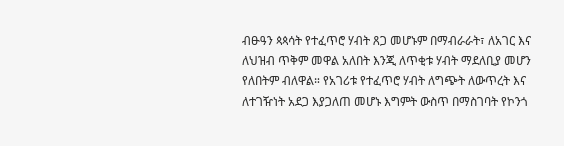ብፁዓን ጳጳሳት የተፈጥሮ ሃብት ጸጋ መሆኑም በማብራራት፣ ለአገር እና ለህዝብ ጥቅም መዋል አለበት እንጂ ለጥቂቱ ሃብት ማደለቢያ መሆን የለበትም ብለዋል። የአገሪቱ የተፈጥሮ ሃብት ለግጭት ለውጥረት እና ለተገዥነት አደጋ እያጋለጠ መሆኑ እግምት ውስጥ በማስገባት የኮንጎ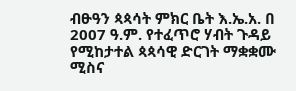ብፁዓን ጳጳሳት ምክር ቤት እ.ኤ.አ. በ 2007 ዓ.ም. የተፈጥሮ ሃብት ጉዳይ የሚከታተል ጳጳሳዊ ድርገት ማቋቋሙ ሚስና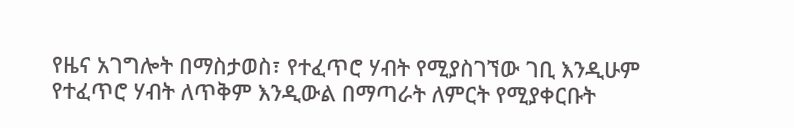የዜና አገግሎት በማስታወስ፣ የተፈጥሮ ሃብት የሚያስገኘው ገቢ እንዲሁም የተፈጥሮ ሃብት ለጥቅም እንዲውል በማጣራት ለምርት የሚያቀርቡት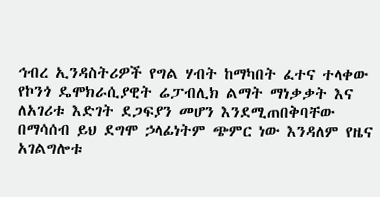ኅብረ ኢንዳስትሪዎች የግል ሃብት ከማካበት ፈተና ተላቀው የኮንጎ ዴሞክራሲያዊት ሬፓብሊክ ልማት ማነቃቃት እና ለአገሪቱ እድገት ደጋፍያን መሆን እንደሚጠበቅባቸው በማሳሰብ ይህ ደግሞ ኃላፊነትም ጭምር ነው እንዳለም የዜና አገልግሎቱ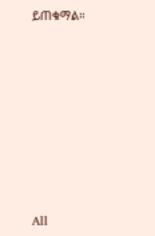ይጠቁማል።








All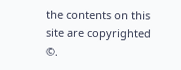the contents on this site are copyrighted ©.